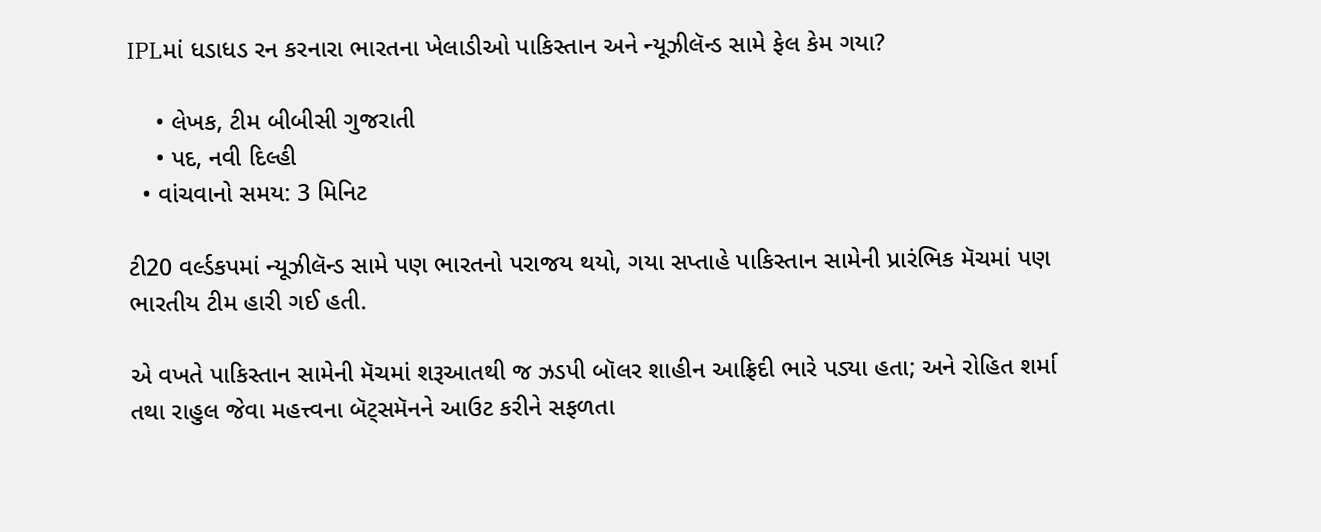IPLમાં ધડાધડ રન કરનારા ભારતના ખેલાડીઓ પાકિસ્તાન અને ન્યૂઝીલૅન્ડ સામે ફેલ કેમ ગયા?

    • લેખક, ટીમ બીબીસી ગુજરાતી
    • પદ, નવી દિલ્હી
  • વાંચવાનો સમય: 3 મિનિટ

ટી20 વર્લ્ડકપમાં ન્યૂઝીલૅન્ડ સામે પણ ભારતનો પરાજય થયો, ગયા સપ્તાહે પાકિસ્તાન સામેની પ્રારંભિક મૅચમાં પણ ભારતીય ટીમ હારી ગઈ હતી.

એ વખતે પાકિસ્તાન સામેની મૅચમાં શરૂઆતથી જ ઝડપી બૉલર શાહીન આફ્રિદી ભારે પડ્યા હતા; અને રોહિત શર્મા તથા રાહુલ જેવા મહત્ત્વના બૅટ્સમૅનને આઉટ કરીને સફળતા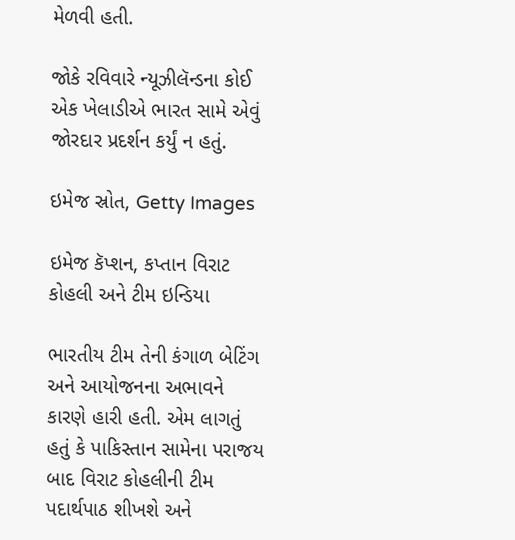મેળવી હતી.

જોકે રવિવારે ન્યૂઝીલૅન્ડના કોઈ એક ખેલાડીએ ભારત સામે એવું જોરદાર પ્રદર્શન કર્યું ન હતું.

ઇમેજ સ્રોત, Getty Images

ઇમેજ કૅપ્શન, કપ્તાન વિરાટ કોહલી અને ટીમ ઇન્ડિયા

ભારતીય ટીમ તેની કંગાળ બેટિંગ અને આયોજનના અભાવને કારણે હારી હતી. એમ લાગતું હતું કે પાકિસ્તાન સામેના પરાજય બાદ વિરાટ કોહલીની ટીમ પદાર્થપાઠ શીખશે અને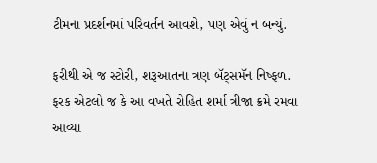ટીમના પ્રદર્શનમાં પરિવર્તન આવશે, પણ એવું ન બન્યું.

ફરીથી એ જ સ્ટોરી, શરૂઆતના ત્રણ બૅટ્સમૅન નિષ્ફળ. ફરક એટલો જ કે આ વખતે રોહિત શર્મા ત્રીજા ક્રમે રમવા આવ્યા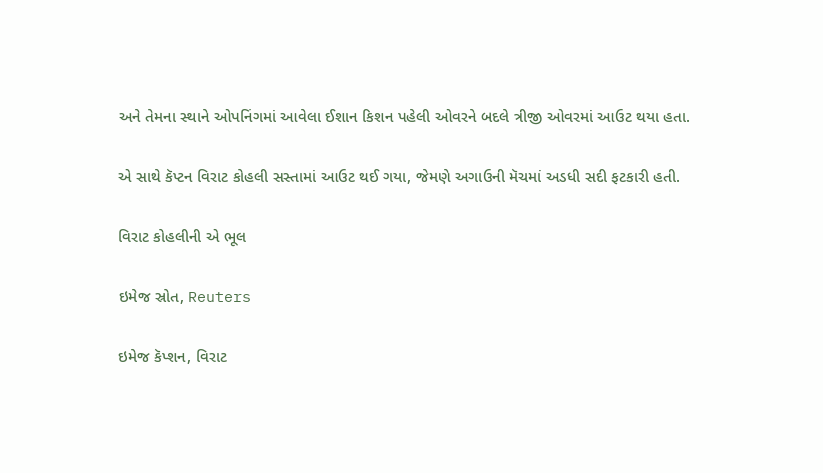અને તેમના સ્થાને ઓપનિંગમાં આવેલા ઈશાન કિશન પહેલી ઓવરને બદલે ત્રીજી ઓવરમાં આઉટ થયા હતા.

એ સાથે કૅપ્ટન વિરાટ કોહલી સસ્તામાં આઉટ થઈ ગયા, જેમણે અગાઉની મૅચમાં અડધી સદી ફટકારી હતી.

વિરાટ કોહલીની એ ભૂલ

ઇમેજ સ્રોત, Reuters

ઇમેજ કૅપ્શન, વિરાટ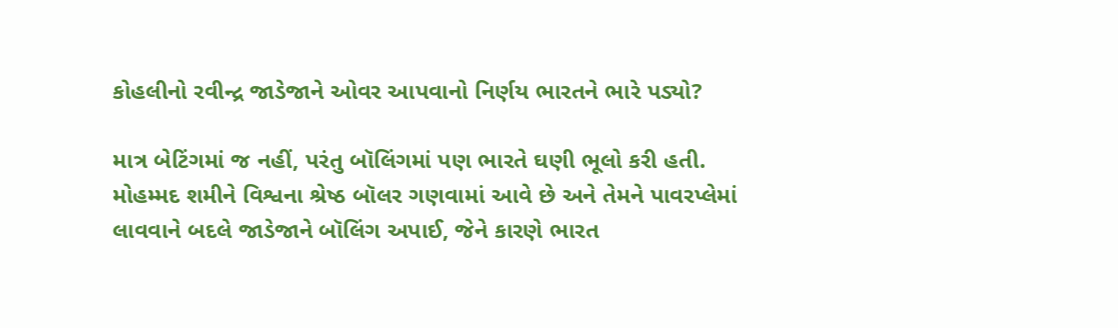કોહલીનો રવીન્દ્ર જાડેજાને ઓવર આપવાનો નિર્ણય ભારતને ભારે પડ્યો?

માત્ર બેટિંગમાં જ નહીં, પરંતુ બૉલિંગમાં પણ ભારતે ઘણી ભૂલો કરી હતી. મોહમ્મદ શમીને વિશ્વના શ્રેષ્ઠ બૉલર ગણવામાં આવે છે અને તેમને પાવરપ્લેમાં લાવવાને બદલે જાડેજાને બૉલિંગ અપાઈ, જેને કારણે ભારત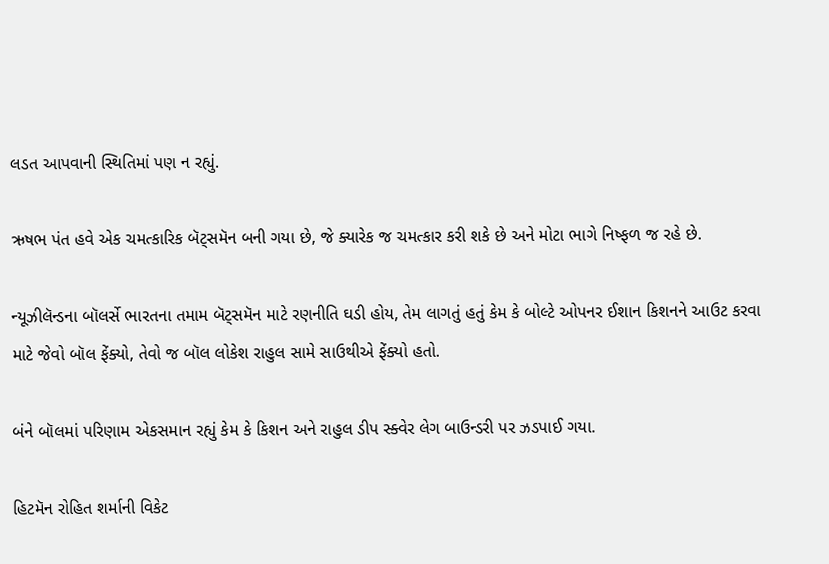લડત આપવાની સ્થિતિમાં પણ ન રહ્યું.

ઋષભ પંત હવે એક ચમત્કારિક બૅટ્સમૅન બની ગયા છે, જે ક્યારેક જ ચમત્કાર કરી શકે છે અને મોટા ભાગે નિષ્ફળ જ રહે છે.

ન્યૂઝીલૅન્ડના બૉલર્સે ભારતના તમામ બૅટ્સમૅન માટે રણનીતિ ઘડી હોય, તેમ લાગતું હતું કેમ કે બોલ્ટે ઓપનર ઈશાન કિશનને આઉટ કરવા માટે જેવો બૉલ ફેંક્યો, તેવો જ બૉલ લોકેશ રાહુલ સામે સાઉથીએ ફેંક્યો હતો.

બંને બૉલમાં પરિણામ એકસમાન રહ્યું કેમ કે કિશન અને રાહુલ ડીપ સ્ક્વેર લેગ બાઉન્ડરી પર ઝડપાઈ ગયા.

હિટમૅન રોહિત શર્માની વિકેટ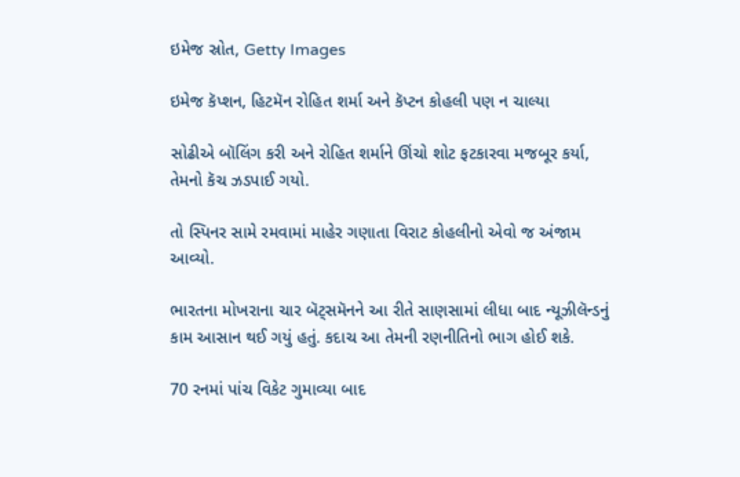ઇમેજ સ્રોત, Getty Images

ઇમેજ કૅપ્શન, હિટમૅન રોહિત શર્મા અને કૅપ્ટન કોહલી પણ ન ચાલ્યા

સોઢીએ બૉલિંગ કરી અને રોહિત શર્માને ઊંચો શોટ ફટકારવા મજબૂર કર્યા, તેમનો કૅચ ઝડપાઈ ગયો.

તો સ્પિનર સામે રમવામાં માહેર ગણાતા વિરાટ કોહલીનો એવો જ અંજામ આવ્યો.

ભારતના મોખરાના ચાર બૅટ્સમૅનને આ રીતે સાણસામાં લીધા બાદ ન્યૂઝીલૅન્ડનું કામ આસાન થઈ ગયું હતું. કદાચ આ તેમની રણનીતિનો ભાગ હોઈ શકે.

70 રનમાં પાંચ વિકેટ ગુમાવ્યા બાદ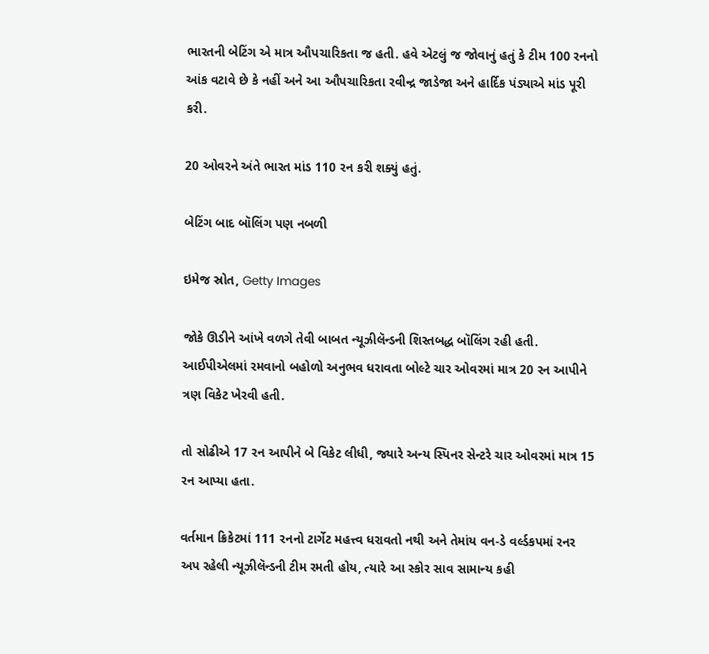ભારતની બેટિંગ એ માત્ર ઔપચારિકતા જ હતી. હવે એટલું જ જોવાનું હતું કે ટીમ 100 રનનો આંક વટાવે છે કે નહીં અને આ ઔપચારિકતા રવીન્દ્ર જાડેજા અને હાર્દિક પંડ્યાએ માંડ પૂરી કરી.

20 ઓવરને અંતે ભારત માંડ 110 રન કરી શક્યું હતું.

બેટિંગ બાદ બૉલિંગ પણ નબળી

ઇમેજ સ્રોત, Getty Images

જોકે ઊડીને આંખે વળગે તેવી બાબત ન્યૂઝીલૅન્ડની શિસ્તબદ્ધ બૉલિંગ રહી હતી. આઈપીએલમાં રમવાનો બહોળો અનુભવ ધરાવતા બોલ્ટે ચાર ઓવરમાં માત્ર 20 રન આપીને ત્રણ વિકેટ ખેરવી હતી.

તો સોઢીએ 17 રન આપીને બે વિકેટ લીધી, જ્યારે અન્ય સ્પિનર સેન્ટરે ચાર ઓવરમાં માત્ર 15 રન આપ્યા હતા.

વર્તમાન ક્રિકેટમાં 111 રનનો ટાર્ગેટ મહત્ત્વ ધરાવતો નથી અને તેમાંય વન-ડે વર્લ્ડકપમાં રનર અપ રહેલી ન્યૂઝીલૅન્ડની ટીમ રમતી હોય, ત્યારે આ સ્કોર સાવ સામાન્ય કહી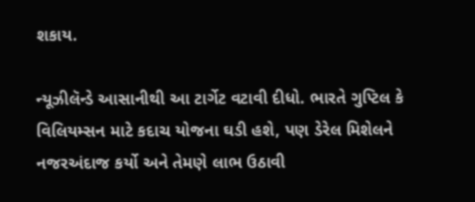શકાય.

ન્યૂઝીલૅન્ડે આસાનીથી આ ટાર્ગેટ વટાવી દીધો. ભારતે ગુપ્ટિલ કે વિલિયમ્સન માટે કદાચ યોજના ઘડી હશે, પણ ડેરેલ મિશેલને નજરઅંદાજ કર્યો અને તેમણે લાભ ઉઠાવી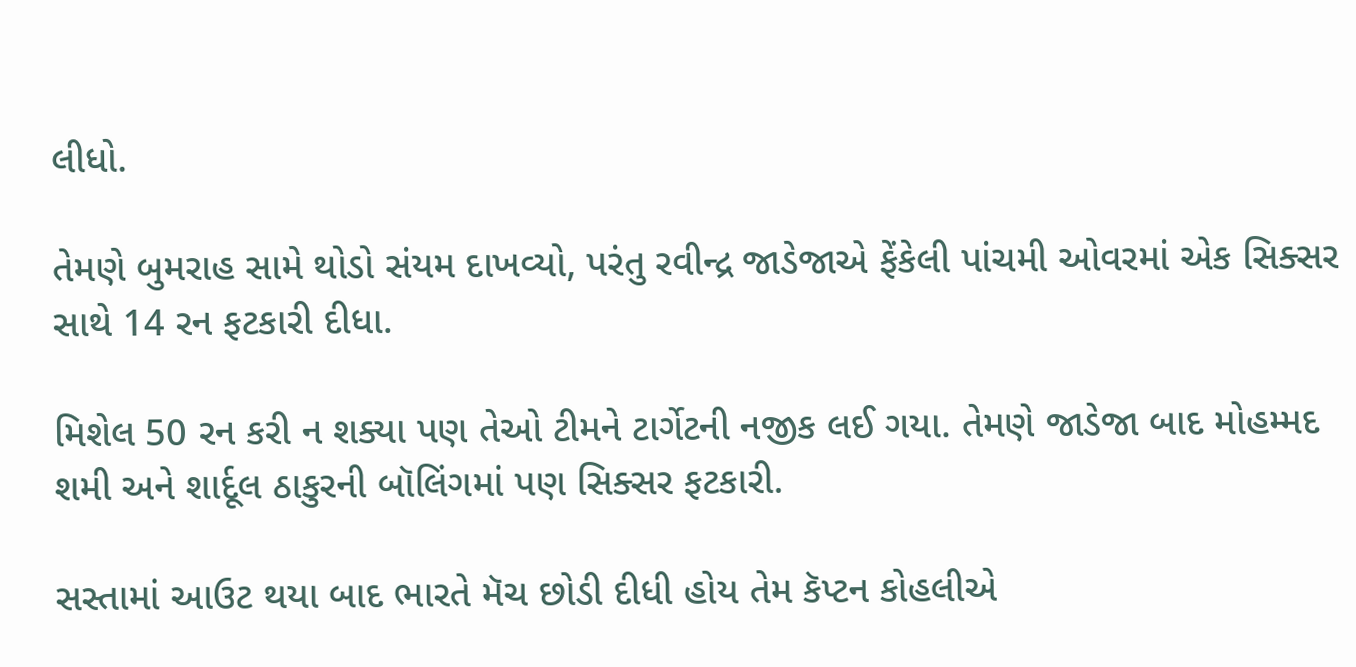લીધો.

તેમણે બુમરાહ સામે થોડો સંયમ દાખવ્યો, પરંતુ રવીન્દ્ર જાડેજાએ ફેંકેલી પાંચમી ઓવરમાં એક સિક્સર સાથે 14 રન ફટકારી દીધા.

મિશેલ 50 રન કરી ન શક્યા પણ તેઓ ટીમને ટાર્ગેટની નજીક લઈ ગયા. તેમણે જાડેજા બાદ મોહમ્મદ શમી અને શાર્દૂલ ઠાકુરની બૉલિંગમાં પણ સિક્સર ફટકારી.

સસ્તામાં આઉટ થયા બાદ ભારતે મૅચ છોડી દીધી હોય તેમ કૅપ્ટન કોહલીએ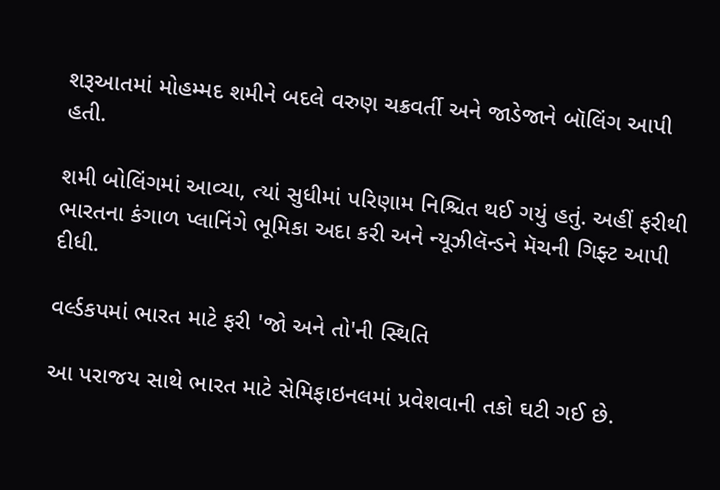શરૂઆતમાં મોહમ્મદ શમીને બદલે વરુણ ચક્રવર્તી અને જાડેજાને બૉલિંગ આપી હતી.

શમી બોલિંગમાં આવ્યા, ત્યાં સુધીમાં પરિણામ નિશ્ચિત થઈ ગયું હતું. અહીં ફરીથી ભારતના કંગાળ પ્લાનિંગે ભૂમિકા અદા કરી અને ન્યૂઝીલૅન્ડને મૅચની ગિફ્ટ આપી દીધી.

વર્લ્ડકપમાં ભારત માટે ફરી 'જો અને તો'ની સ્થિતિ

આ પરાજય સાથે ભારત માટે સેમિફાઇનલમાં પ્રવેશવાની તકો ઘટી ગઈ છે.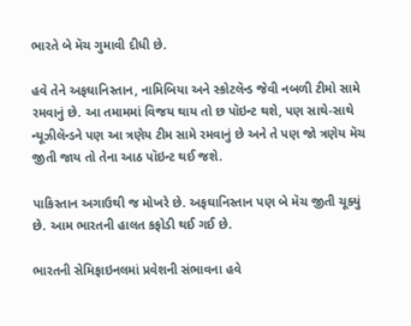ભારતે બે મૅચ ગુમાવી દીધી છે.

હવે તેને અફઘાનિસ્તાન, નામિબિયા અને સ્કોટલૅન્ડ જેવી નબળી ટીમો સામે રમવાનું છે. આ તમામમાં વિજય થાય તો છ પૉઇન્ટ થશે, પણ સાથે-સાથે ન્યૂઝીલૅન્ડને પણ આ ત્રણેય ટીમ સામે રમવાનું છે અને તે પણ જો ત્રણેય મૅચ જીતી જાય તો તેના આઠ પૉઇન્ટ થઈ જશે.

પાકિસ્તાન અગાઉથી જ મોખરે છે. અફઘાનિસ્તાન પણ બે મૅચ જીતી ચૂક્યું છે. આમ ભારતની હાલત કફોડી થઈ ગઈ છે.

ભારતની સેમિફાઇનલમાં પ્રવેશની સંભાવના હવે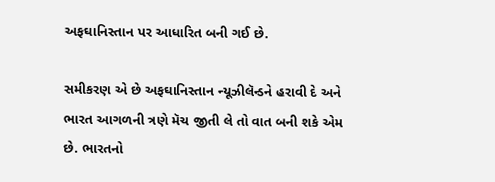અફઘાનિસ્તાન પર આધારિત બની ગઈ છે.

સમીકરણ એ છે અફઘાનિસ્તાન ન્યૂઝીલૅન્ડને હરાવી દે અને ભારત આગળની ત્રણે મૅચ જીતી લે તો વાત બની શકે એમ છે. ભારતનો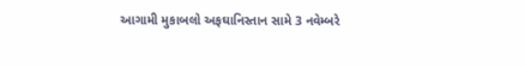આગામી મુકાબલો અફઘાનિસ્તાન સામે 3 નવેમ્બરે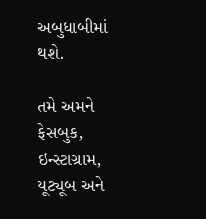અબુધાબીમાં થશે.

તમે અમને ફેસબુક, ઇન્સ્ટાગ્રામ, યૂટ્યૂબ અને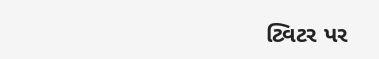ટ્વિટર પર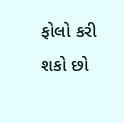ફોલો કરી શકો છો